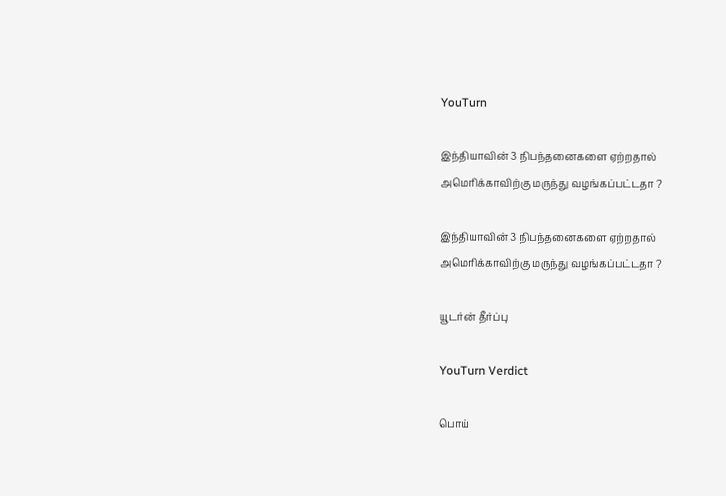YouTurn

இந்தியாவின் 3 நிபந்தனைகளை ஏற்றதால் அமெரிக்காவிற்கு மருந்து வழங்கப்பட்டதா ?

இந்தியாவின் 3 நிபந்தனைகளை ஏற்றதால் அமெரிக்காவிற்கு மருந்து வழங்கப்பட்டதா ?

யூடர்ன் தீர்ப்பு

YouTurn Verdict

பொய்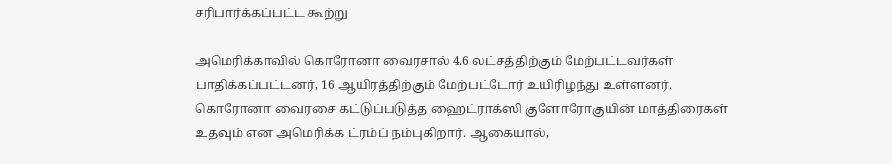சரிபார்க்கப்பட்ட கூற்று

அமெரிக்காவில் கொரோனா வைரசால் 4.6 லட்சத்திற்கும் மேற்பட்டவர்கள் பாதிக்கப்பட்டனர், 16 ஆயிரத்திற்கும் மேற்பட்டோர் உயிரிழந்து உள்ளனர். கொரோனா வைரசை கட்டுப்படுத்த ஹைட்ராக்ஸி குளோரோகுயின் மாத்திரைகள் உதவும் என அமெரிக்க ட்ரம்ப் நம்புகிறார். ஆகையால்,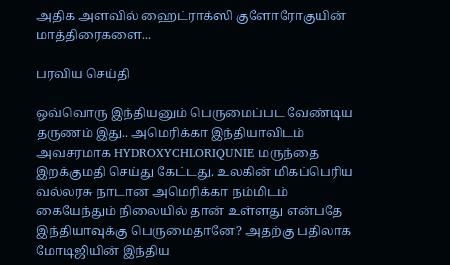அதிக அளவில் ஹைட்ராக்ஸி குளோரோகுயின் மாத்திரைகளை...

பரவிய செய்தி

ஒவ்வொரு இந்தியனும் பெருமைப்பட வேண்டிய தருணம் இது.. அமெரிக்கா இந்தியாவிடம் அவசரமாக HYDROXYCHLORIQUNIE மருந்தை இறக்குமதி செய்து கேட்டது. உலகின் மிகப்பெரிய வல்லரசு நாடான அமெரிக்கா நம்மிடம் கையேந்தும் நிலையில் தான் உள்ளது என்பதே இந்தியாவுக்கு பெருமைதானே? அதற்கு பதிலாக மோடிஜியின் இந்திய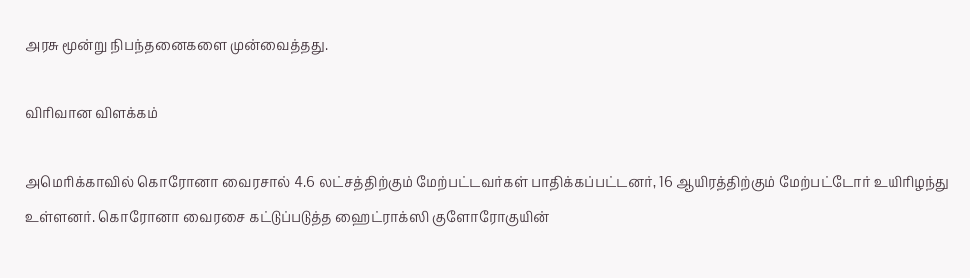அரசு மூன்று நிபந்தனைகளை முன்வைத்தது.

விரிவான விளக்கம்

அமெரிக்காவில் கொரோனா வைரசால் 4.6 லட்சத்திற்கும் மேற்பட்டவர்கள் பாதிக்கப்பட்டனர், 16 ஆயிரத்திற்கும் மேற்பட்டோர் உயிரிழந்து உள்ளனர். கொரோனா வைரசை கட்டுப்படுத்த ஹைட்ராக்ஸி குளோரோகுயின்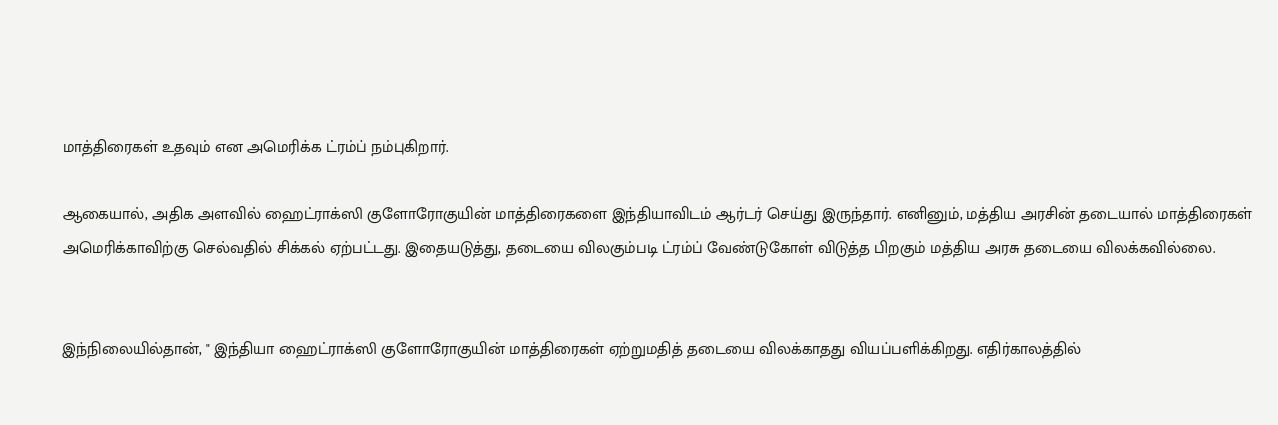மாத்திரைகள் உதவும் என அமெரிக்க ட்ரம்ப் நம்புகிறார்.

ஆகையால், அதிக அளவில் ஹைட்ராக்ஸி குளோரோகுயின் மாத்திரைகளை இந்தியாவிடம் ஆர்டர் செய்து இருந்தார். எனினும், மத்திய அரசின் தடையால் மாத்திரைகள் அமெரிக்காவிற்கு செல்வதில் சிக்கல் ஏற்பட்டது. இதையடுத்து, தடையை விலகும்படி ட்ரம்ப் வேண்டுகோள் விடுத்த பிறகும் மத்திய அரசு தடையை விலக்கவில்லை.


இந்நிலையில்தான், " இந்தியா ஹைட்ராக்ஸி குளோரோகுயின் மாத்திரைகள் ஏற்றுமதித் தடையை விலக்காதது வியப்பளிக்கிறது. எதிர்காலத்தில்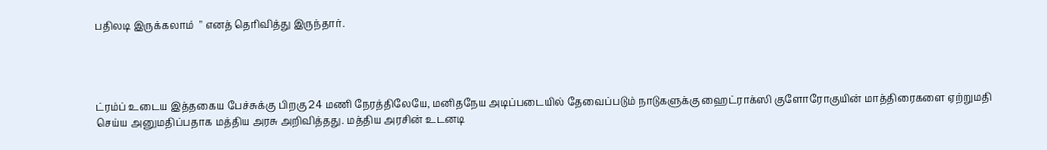பதிலடி இருக்கலாம்  " எனத் தெரிவித்து இருந்தார்.




ட்ரம்ப் உடைய இத்தகைய பேச்சுக்கு பிறகு 24 மணி நேரத்திலேயே, மனிதநேய அடிப்படையில் தேவைப்படும் நாடுகளுக்கு ஹைட்ராக்ஸி குளோரோகுயின் மாத்திரைகளை ஏற்றுமதி செய்ய அனுமதிப்பதாக மத்திய அரசு அறிவித்தது. மத்திய அரசின் உடனடி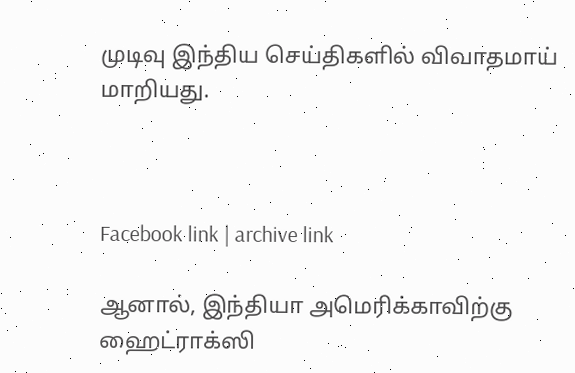முடிவு இந்திய செய்திகளில் விவாதமாய் மாறியது.



Facebook link | archive link

ஆனால், இந்தியா அமெரிக்காவிற்கு ஹைட்ராக்ஸி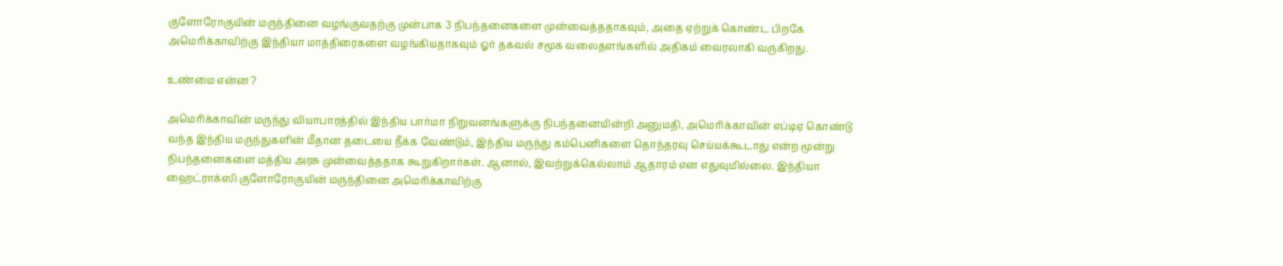குளோரோகுயின் மருந்தினை வழங்குவதற்கு முன்பாக 3 நிபந்தனைகளை முன்வைத்ததாகவும், அதை ஏற்றுக் கொண்ட பிறகே அமெரிக்காவிற்கு இந்தியா மாத்திரைகளை வழங்கியதாகவும் ஓர் தகவல் சமூக வலைதளங்களில் அதிகம் வைரலாகி வருகிறது.

உண்மை என்ன ?

அமெரிக்காவின் மருந்து வியாபாரத்தில் இந்திய பார்மா நிறுவனங்களுக்கு நிபந்தனையின்றி அனுமதி, அமெரிக்காவின் எப்டிஏ கொண்டு வந்த இந்திய மருந்துகளின் மீதான தடையை நீக்க வேண்டும், இந்திய மருந்து கம்பெனிகளை தொந்தரவு செய்யக்கூடாது என்ற மூன்று நிபந்தனைகளை மத்திய அரசு முன்வைத்ததாக கூறுகிறார்கள். ஆனால், இவற்றுக்கெல்லாம் ஆதாரம் என எதுவுமில்லை. இந்தியா ஹைட்ராக்ஸி குளோரோகுயின் மருந்தினை அமெரிக்காவிற்கு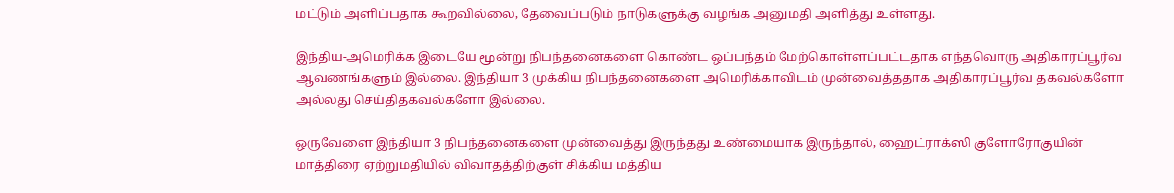மட்டும் அளிப்பதாக கூறவில்லை, தேவைப்படும் நாடுகளுக்கு வழங்க அனுமதி அளித்து உள்ளது.

இந்திய-அமெரிக்க இடையே மூன்று நிபந்தனைகளை கொண்ட ஒப்பந்தம் மேற்கொள்ளப்பட்டதாக எந்தவொரு அதிகாரப்பூர்வ ஆவணங்களும் இல்லை. இந்தியா 3 முக்கிய நிபந்தனைகளை அமெரிக்காவிடம் முன்வைத்ததாக அதிகாரப்பூர்வ தகவல்களோ அல்லது செய்திதகவல்களோ இல்லை.

ஒருவேளை இந்தியா 3 நிபந்தனைகளை முன்வைத்து இருந்தது உண்மையாக இருந்தால், ஹைட்ராக்ஸி குளோரோகுயின் மாத்திரை ஏற்றுமதியில் விவாதத்திற்குள் சிக்கிய மத்திய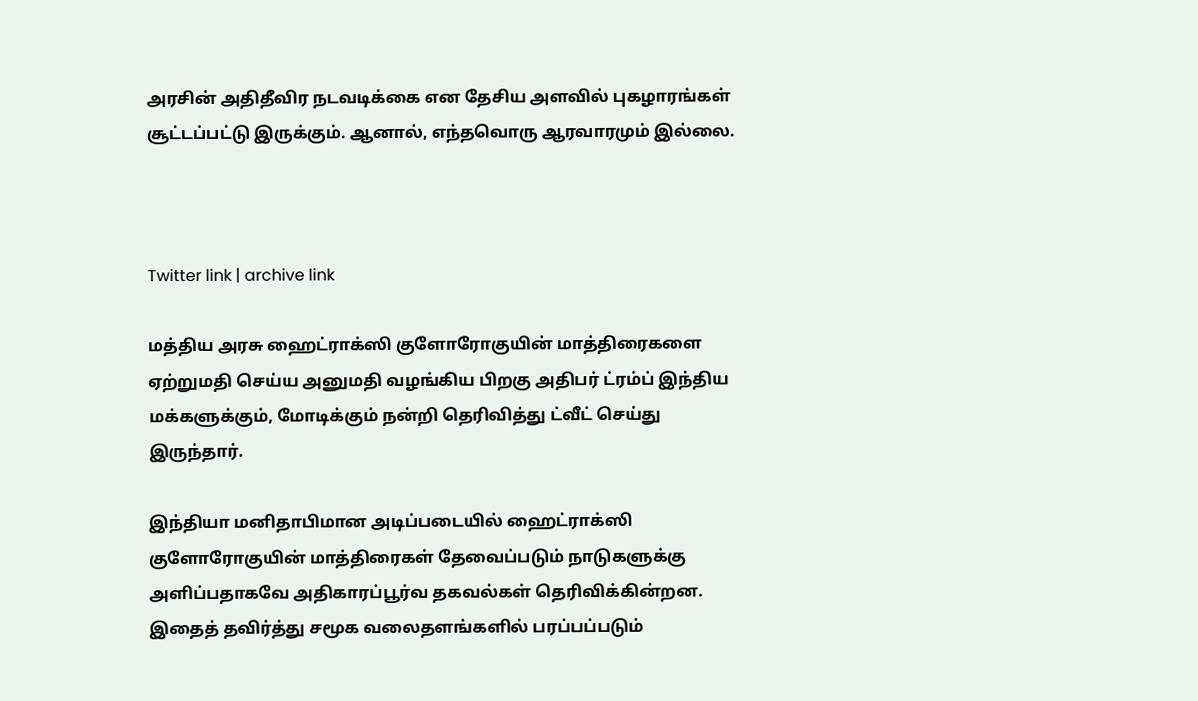அரசின் அதிதீவிர நடவடிக்கை என தேசிய அளவில் புகழாரங்கள் சூட்டப்பட்டு இருக்கும். ஆனால், எந்தவொரு ஆரவாரமும் இல்லை.



Twitter link | archive link

மத்திய அரசு ஹைட்ராக்ஸி குளோரோகுயின் மாத்திரைகளை ஏற்றுமதி செய்ய அனுமதி வழங்கிய பிறகு அதிபர் ட்ரம்ப் இந்திய மக்களுக்கும், மோடிக்கும் நன்றி தெரிவித்து ட்வீட் செய்து இருந்தார்.

இந்தியா மனிதாபிமான அடிப்படையில் ஹைட்ராக்ஸி குளோரோகுயின் மாத்திரைகள் தேவைப்படும் நாடுகளுக்கு அளிப்பதாகவே அதிகாரப்பூர்வ தகவல்கள் தெரிவிக்கின்றன. இதைத் தவிர்த்து சமூக வலைதளங்களில் பரப்பப்படும்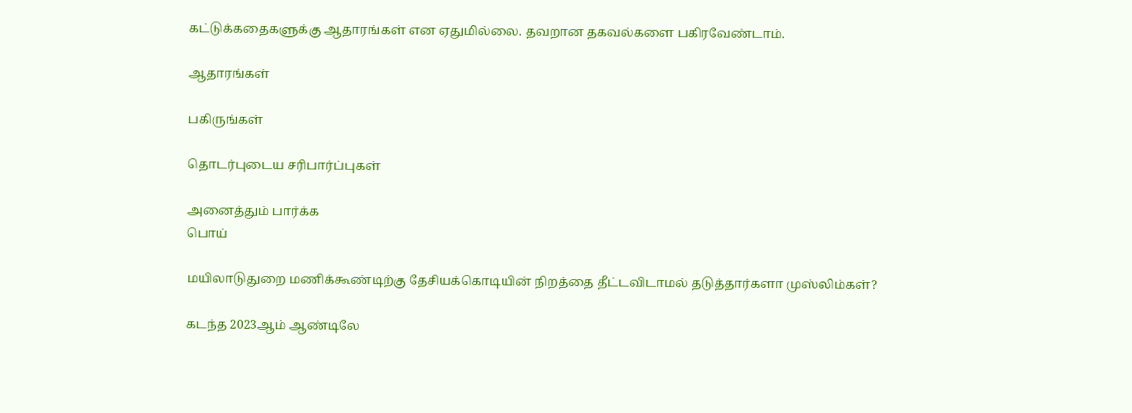கட்டுக்கதைகளுக்கு ஆதாரங்கள் என ஏதுமில்லை. தவறான தகவல்களை பகிரவேண்டாம்.

ஆதாரங்கள்

பகிருங்கள்

தொடர்புடைய சரிபார்ப்புகள்

அனைத்தும் பார்க்க
பொய்

மயிலாடுதுறை மணிக்கூண்டிற்கு தேசியக்கொடியின் நிறத்தை தீட்டவிடாமல் தடுத்தார்களா முஸ்லிம்கள்?

கடந்த 2023ஆம் ஆண்டிலே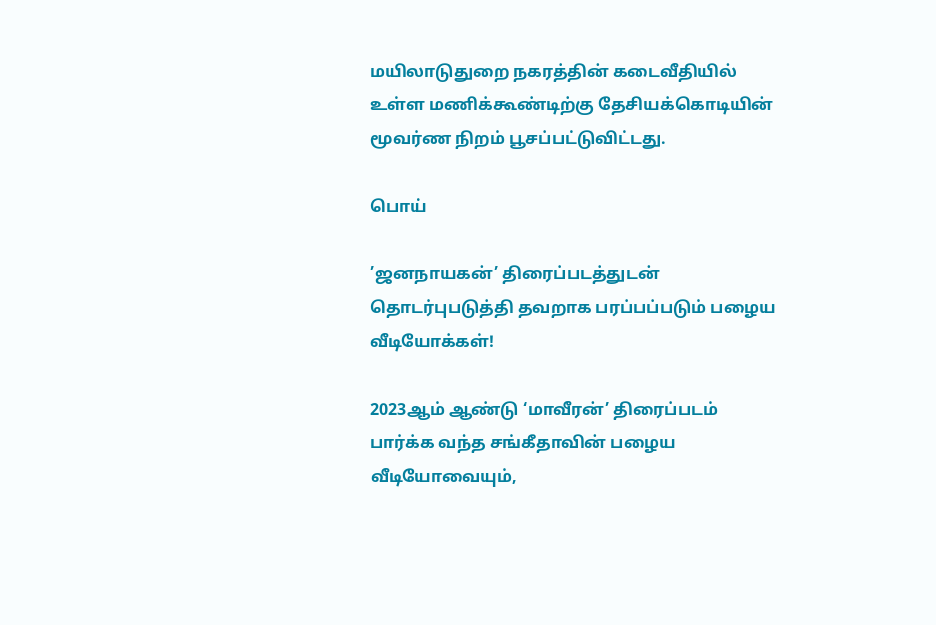மயிலாடுதுறை நகரத்தின் கடைவீதியில் உள்ள மணிக்கூண்டிற்கு தேசியக்கொடியின் மூவர்ண நிறம் பூசப்பட்டுவிட்டது.

பொய்

’ஜனநாயகன்’ திரைப்படத்துடன் தொடர்புபடுத்தி தவறாக பரப்பப்படும் பழைய வீடியோக்கள்!

2023ஆம் ஆண்டு ‘மாவீரன்’ திரைப்படம் பார்க்க வந்த சங்கீதாவின் பழைய வீடியோவையும்,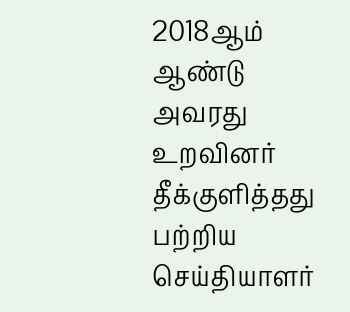2018ஆம் ஆண்டு அவரது உறவினர் தீக்குளித்தது பற்றிய செய்தியாளர்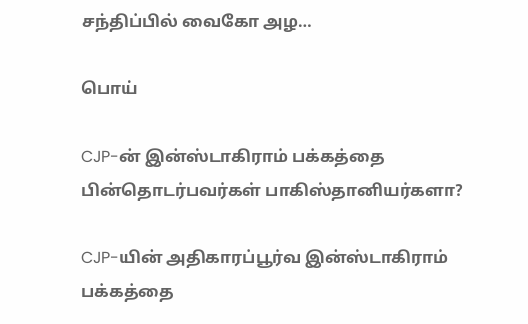சந்திப்பில் வைகோ அழ…

பொய்

CJP-ன் இன்ஸ்டாகிராம் பக்கத்தை பின்தொடர்பவர்கள் பாகிஸ்தானியர்களா?

CJP-யின் அதிகாரப்பூர்வ இன்ஸ்டாகிராம் பக்கத்தை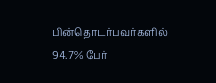பின்தொடர்பவர்களில் 94.7% பேர்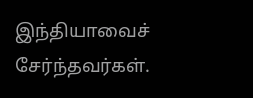இந்தியாவைச் சேர்ந்தவர்கள்.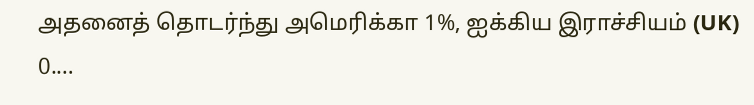அதனைத் தொடர்ந்து அமெரிக்கா 1%, ஐக்கிய இராச்சியம் (UK) 0.…